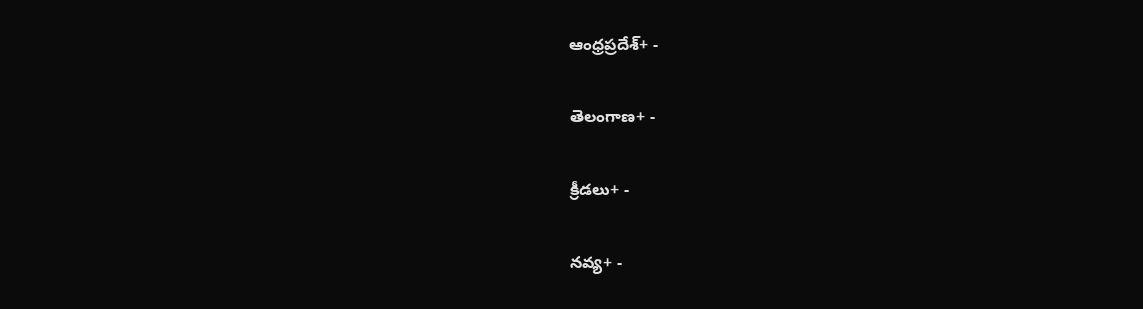ఆంధ్రప్రదేశ్+ -

తెలంగాణ+ -

క్రీడలు+ -

నవ్య+ -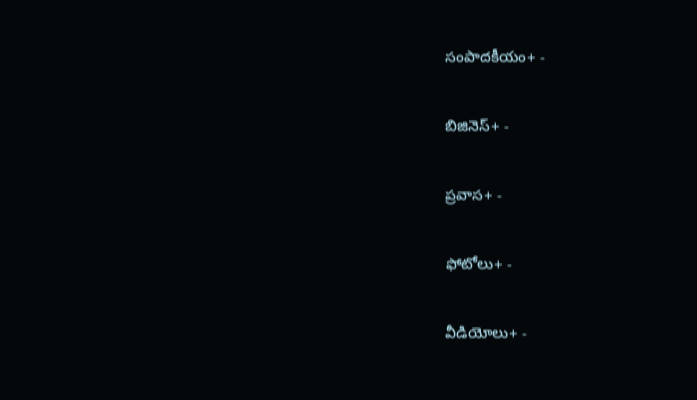సంపాదకీయం+ -

బిజినెస్+ -

ప్రవాస+ -

ఫోటోలు+ -

వీడియోలు+ -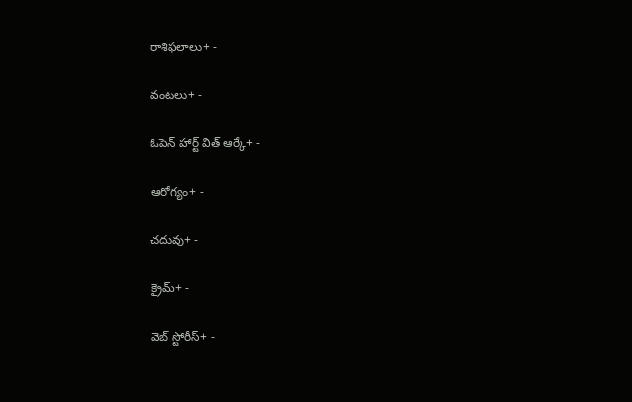రాశిఫలాలు+ -

వంటలు+ -

ఓపెన్ హార్ట్ విత్ ఆర్కే+ -

ఆరోగ్యం+ -

చదువు+ -

క్రైమ్+ -

వెబ్ స్టోరీస్+ -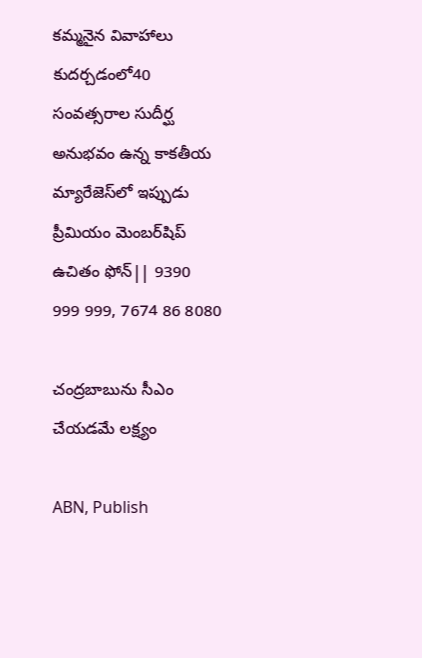కమ్మనైన వివాహాలు కుదర్చడంలో40 సంవత్సరాల సుదీర్ఘ అనుభవం ఉన్న కాకతీయ మ్యారేజెస్‌లో ఇప్పుడు ప్రీమియం మెంబర్‌షిప్‌ ఉచితం ఫోన్|| 9390 999 999, 7674 86 8080

చంద్రబాబును సీఎం చేయడమే లక్ష్యం

ABN, Publish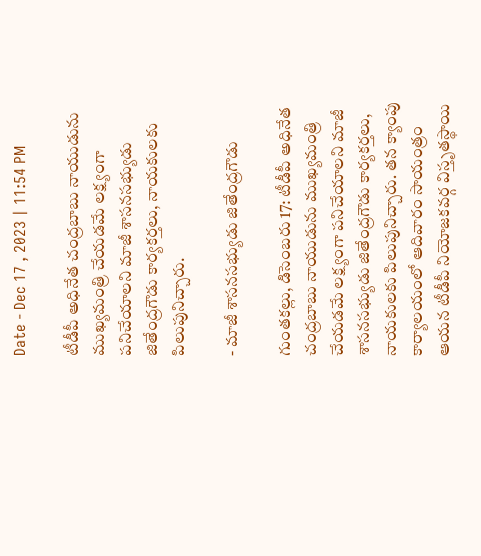Date - Dec 17 , 2023 | 11:54 PM

టీడీపీ అధినేత చంద్రబాబు నాయుడును ముఖ్యమంత్రి చేయడమే లక్ష్యంగా పనిచేయాలని మాజీ శాసనసభ్యుడు జితేంద్రగౌడు కార్యకర్తలు, నాయకులకు పిలుపునిచ్చారు.

- మాజీ శాసనసభ్యుడు జితేంద్రగౌడు

గుంతకల్లు, డిసెంబరు 17: టీడీపీ అధినేత చంద్రబాబు నాయుడును ముఖ్యమంత్రి చేయడమే లక్ష్యంగా పనిచేయాలని మాజీ శాసనసభ్యుడు జితేంద్రగౌడు కార్యకర్తలు, నాయకులకు పిలుపునిచ్చారు. తన క్యాంపు కార్యాలయంలో ఆదివారం సాయంత్రం ఆయన టీడీపీ నియోజకవర్గ విస్తృతస్థాయి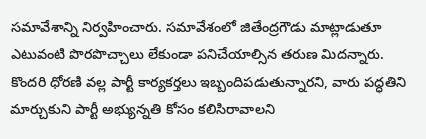సమావేశాన్ని నిర్వహించారు. సమావేశంలో జితేంద్రగౌడు మాట్లాడుతూ ఎటువంటి పొరపొచ్చాలు లేకుండా పనిచేయాల్సిన తరుణ మిదన్నారు. కొందరి ధోరణి వల్ల పార్టీ కార్యకర్తలు ఇబ్బందిపడుతున్నారని, వారు పద్ధతిని మార్చుకుని పార్టీ అభ్యున్నతి కోసం కలిసిరావాలని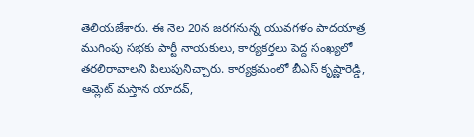తెలియజేశారు. ఈ నెల 20న జరగనున్న యువగళం పాదయాత్ర ముగింపు సభకు పార్టీ నాయకులు, కార్యకర్తలు పెద్ద సంఖ్యలో తరలిరావాలని పిలుపునిచ్చారు. కార్యక్రమంలో బీఎస్‌ కృష్ణారెడ్డి, ఆమ్లెట్‌ మస్తాన యాదవ్‌,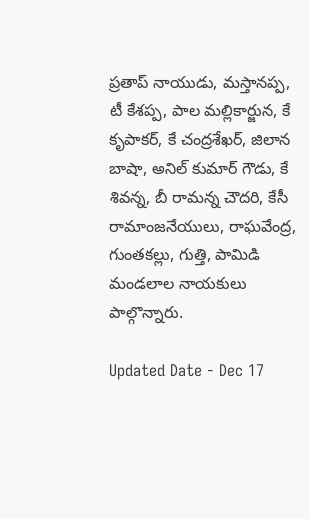ప్రతాప్‌ నాయుడు, మస్తానప్ప, టీ కేశప్ప, పాల మల్లికార్జున, కే కృపాకర్‌, కే చంద్రశేఖర్‌, జిలాన బాషా, అనిల్‌ కుమార్‌ గౌడు, కే శివన్న, బీ రామన్న చౌదరి, కేసీ రామాంజనేయులు, రాఘవేంద్ర, గుంతకల్లు, గుత్తి, పామిడి మండలాల నాయకులు పాల్గొన్నారు.

Updated Date - Dec 17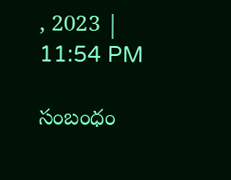, 2023 | 11:54 PM

సంబంధం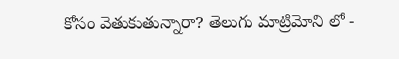కోసం వెతుకుతున్నారా? తెలుగు మాట్రిమోని లో -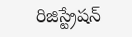రిజిస్ట్రేషన్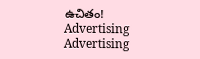ఉచితం!
Advertising
Advertising